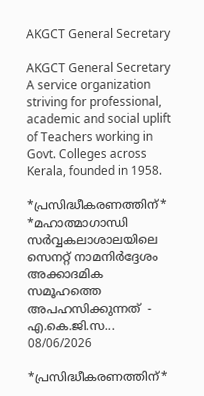AKGCT General Secretary

AKGCT General Secretary A service organization striving for professional, academic and social uplift of Teachers working in Govt. Colleges across Kerala, founded in 1958.

*പ്രസിദ്ധീകരണത്തിന്* *മഹാത്മാഗാന്ധി സർവ്വകലാശാലയിലെ സെനറ്റ് നാമനിർദ്ദേശം  അക്കാദമിക സമൂഹത്തെ അപഹസിക്കുന്നത്  - എ.കെ.ജി.സ...
08/06/2026

*പ്രസിദ്ധീകരണത്തിന്*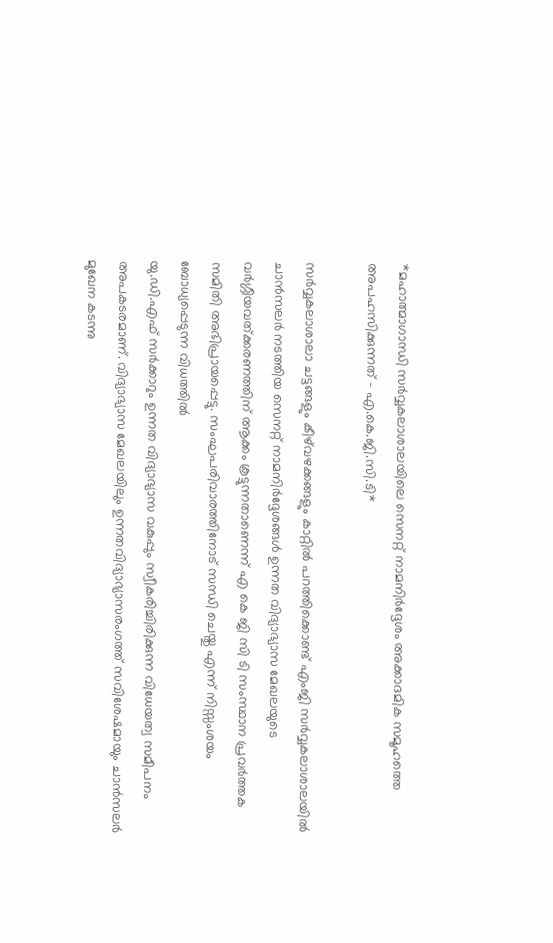*മഹാത്മാഗാന്ധി സർവ്വകലാശാലയിലെ സെനറ്റ് നാമനിർദ്ദേശം അക്കാദമിക സമൂഹത്തെ അപഹസിക്കുന്നത് - എ.കെ.ജി.സി.ടി*

സർവ്വകലാശാലാ ചട്ടങ്ങളും കീഴ്‌വഴക്കങ്ങളും കാറ്റിൽ പറത്തിക്കൊണ്ട് എംജി സർവ്വകലാശാലയിൽ ചാൻസലർ നടത്തിയ സെനറ്റ് നാമനിർദ്ദേശങ്ങൾ ഉന്നത വിദ്യാഭ്യാസ മേഖലയുടെ വർഗ്ഗീയവത്ക്കരണത്തിന് ആക്കം കൂട്ടുന്നതാണെന്ന് എ കെ ജി സി ടി സംസ്ഥാന പ്രവർത്തക സമിതി അഭിപ്രായപ്പെട്ടു. സംഘപരിവാരത്തിനോട് സന്ധി ചെയ്തു എന്ന് നിസ്സംശയം ബോധ്യപ്പെടുന്ന വിധത്തിൽ
യു.ഡി.എഫ് സർക്കാറും ഉന്നത വിദ്യാഭ്യാസ വകുപ്പും സ്വീകരിച്ചിരിക്കുന്ന വിധേയത്വ സമീപനം അപകടരമാണ്. വിദ്യാഭ്യാസ മേഖലയിലും ഉന്നതവിദ്യാഭ്യാസരംഗത്ത് സവിശേഷമായും ചാൻസലർ മുഖേന കടന്നു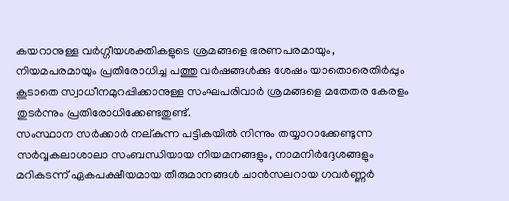കയറാനുള്ള വർഗ്ഗീയശക്തികളുടെ ശ്രമങ്ങളെ ഭരണപരമായും, നിയമപരമായും പ്രതിരോധിച്ച പത്തു വർഷങ്ങൾക്കു ശേഷം യാതൊരെതിർപ്പും കൂടാതെ സ്വാധീനമുറപ്പിക്കാനുള്ള സംഘപരിവാർ ശ്രമങ്ങളെ മതേതര കേരളം തുടർന്നും പ്രതിരോധിക്കേണ്ടതുണ്ട്.
സംസ്ഥാന സർക്കാർ നല്കുന്ന പട്ടികയിൽ നിന്നും തയ്യാറാക്കേണ്ടുന്ന സർവ്വകലാശാലാ സംബന്ധിയായ നിയമനങ്ങളും, നാമനിർദ്ദേശങ്ങളും മറികടന്ന് ഏകപക്ഷീയമായ തീരുമാനങ്ങൾ ചാൻസലറായ ഗവർണ്ണർ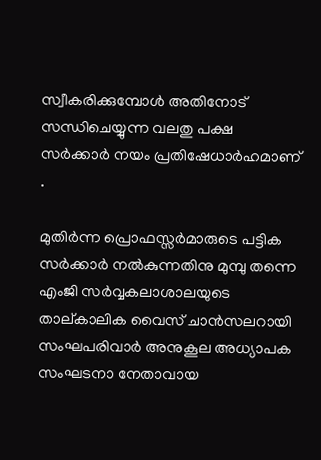സ്വീകരിക്കുമ്പോൾ അതിനോട് സന്ധിചെയ്യുന്ന വലതു പക്ഷ സർക്കാർ നയം പ്രതിഷേധാർഹമാണ് .

മുതിർന്ന പ്രൊഫസ്സർമാരുടെ പട്ടിക സർക്കാർ നൽകുന്നതിനു മുമ്പു തന്നെ എംജി സർവ്വകലാശാലയുടെ താല്കാലിക വൈസ് ചാൻസലറായി സംഘപരിവാർ അനുകൂല അധ്യാപക സംഘടനാ നേതാവായ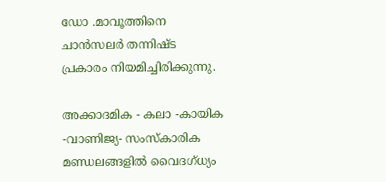ഡോ .മാവൂത്തിനെ ചാൻസലർ തന്നിഷ്ട പ്രകാരം നിയമിച്ചിരിക്കുന്നു.

അക്കാദമിക - കലാ -കായിക -വാണിജ്യ- സംസ്കാരിക മണ്ഡലങ്ങളിൽ വൈദഗ്ധ്യം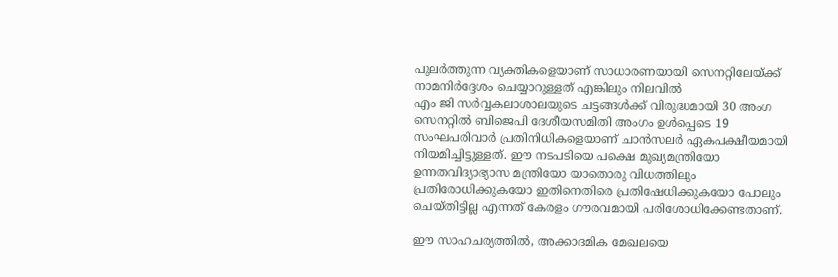പുലർത്തുന്ന വ്യക്തികളെയാണ് സാധാരണയായി സെനറ്റിലേയ്ക്ക് നാമനിർദ്ദേശം ചെയ്യാറുള്ളത് എങ്കിലും നിലവിൽ
എം ജി സർവ്വകലാശാലയുടെ ചട്ടങ്ങൾക്ക് വിരുദ്ധമായി 30 അംഗ സെനറ്റിൽ ബിജെപി ദേശീയസമിതി അംഗം ഉൾപ്പെടെ 19 സംഘപരിവാർ പ്രതിനിധികളെയാണ് ചാൻസലർ ഏകപക്ഷീയമായി നിയമിച്ചിട്ടുള്ളത്. ഈ നടപടിയെ പക്ഷെ മുഖ്യമന്ത്രിയോ ഉന്നതവിദ്യാഭ്യാസ മന്ത്രിയോ യാതൊരു വിധത്തിലും പ്രതിരോധിക്കുകയോ ഇതിനെതിരെ പ്രതിഷേധിക്കുകയോ പോലും ചെയ്തിട്ടില്ല എന്നത് കേരളം ഗൗരവമായി പരിശോധിക്കേണ്ടതാണ്.

ഈ സാഹചര്യത്തിൽ, അക്കാദമിക മേഖലയെ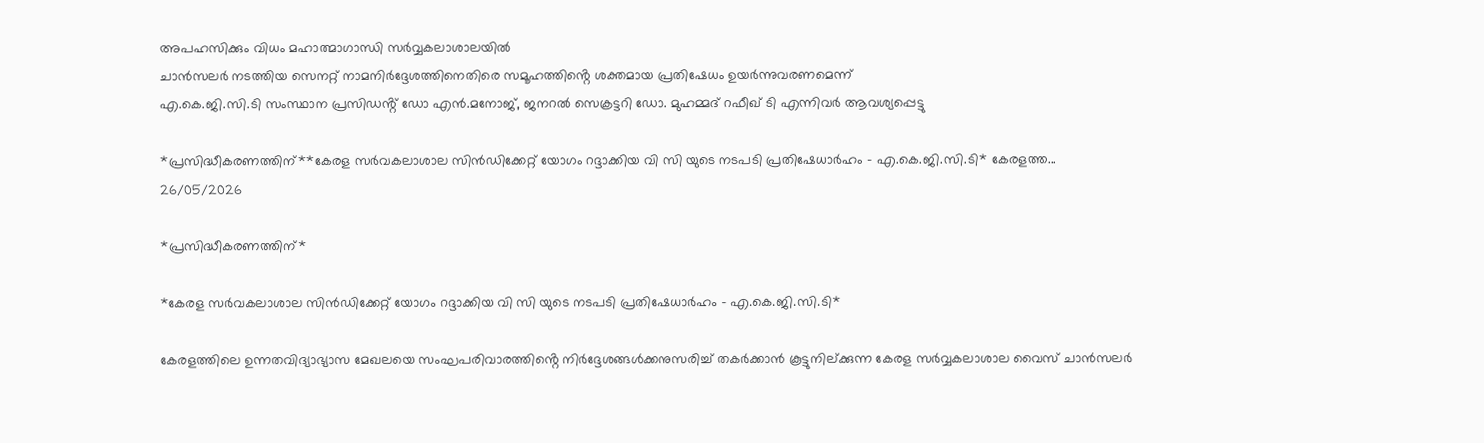അപഹസിക്കും വിധം മഹാത്മാഗാന്ധി സർവ്വകലാശാലയിൽ
ചാൻസലർ നടത്തിയ സെനറ്റ് നാമനിർദ്ദേശത്തിനെതിരെ സമൂഹത്തിൻ്റെ ശക്തമായ പ്രതിഷേധം ഉയർന്നുവരണമെന്ന്
എ.കെ.ജി.സി.ടി സംസ്ഥാന പ്രസിഡൻ്റ് ഡോ എൻ.മനോജ്, ജനറൽ സെക്രട്ടറി ഡോ. മുഹമ്മദ് റഫീഖ് ടി എന്നിവർ ആവശ്യപ്പെട്ടു

*പ്രസിദ്ധീകരണത്തിന്**കേരള സർവകലാശാല സിൻഡിക്കേറ്റ് യോഗം റദ്ദാക്കിയ വി സി യുടെ നടപടി പ്രതിഷേധാർഹം - എ.കെ.ജി.സി.ടി* കേരളത്ത...
26/05/2026

*പ്രസിദ്ധീകരണത്തിന്*

*കേരള സർവകലാശാല സിൻഡിക്കേറ്റ് യോഗം റദ്ദാക്കിയ വി സി യുടെ നടപടി പ്രതിഷേധാർഹം - എ.കെ.ജി.സി.ടി*

കേരളത്തിലെ ഉന്നതവിദ്യാഭ്യാസ മേഖലയെ സംഘപരിവാരത്തിൻ്റെ നിർദ്ദേശങ്ങൾക്കനുസരിച്ച് തകർക്കാൻ കൂട്ടുനില്ക്കുന്ന കേരള സർവ്വകലാശാല വൈസ് ചാൻസലർ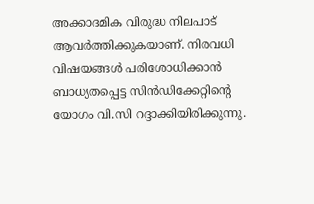അക്കാദമിക വിരുദ്ധ നിലപാട് ആവർത്തിക്കുകയാണ്. നിരവധി വിഷയങ്ങൾ പരിശോധിക്കാൻ ബാധ്യതപ്പെട്ട സിൻഡിക്കേറ്റിൻ്റെ യോഗം വി.സി റദ്ദാക്കിയിരിക്കുന്നു.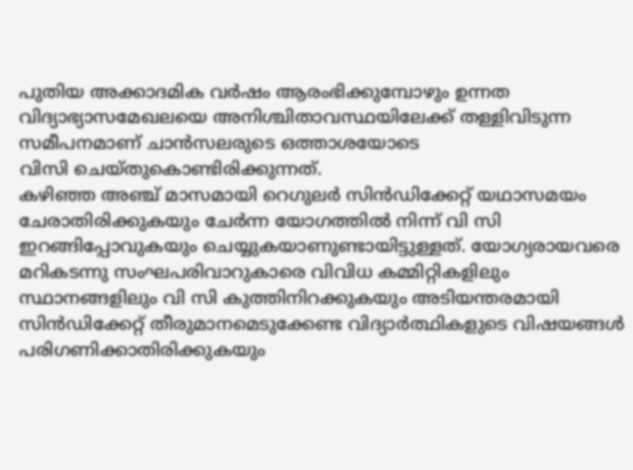പുതിയ അക്കാദമിക വർഷം ആരംഭിക്കുമ്പോഴും ഉന്നത വിദ്യാഭ്യാസമേഖലയെ അനിശ്ചിതാവസ്ഥയിലേക്ക് തള്ളിവിടുന്ന സമീപനമാണ് ചാൻസലരുടെ ഒത്താശയോടെ
വിസി ചെയ്തുകൊണ്ടിരിക്കുന്നത്.
കഴിഞ്ഞ അഞ്ച് മാസമായി റെഗുലർ സിൻഡിക്കേറ്റ് യഥാസമയം ചേരാതിരിക്കുകയും ചേർന്ന യോഗത്തിൽ നിന്ന് വി സി ഇറങ്ങിപ്പോവുകയും ചെയ്യുകയാണുണ്ടായിട്ടുള്ളത്. യോഗ്യരായവരെ മറികടന്നു സംഘപരിവാറുകാരെ വിവിധ കമ്മിറ്റികളിലും സ്ഥാനങ്ങളിലും വി സി കുത്തിനിറക്കുകയും അടിയന്തരമായി സിൻഡിക്കേറ്റ് തീരുമാനമെടുക്കേണ്ട വിദ്യാർത്ഥികളുടെ വിഷയങ്ങൾ പരിഗണിക്കാതിരിക്കുകയും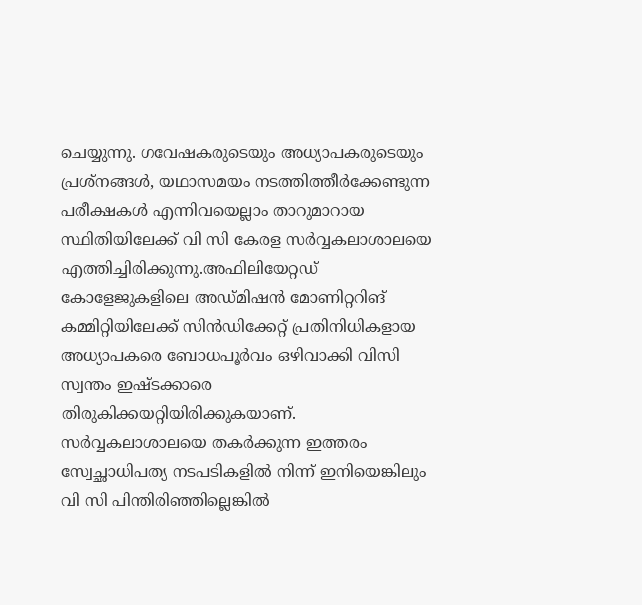ചെയ്യുന്നു. ഗവേഷകരുടെയും അധ്യാപകരുടെയും പ്രശ്നങ്ങൾ, യഥാസമയം നടത്തിത്തീർക്കേണ്ടുന്ന പരീക്ഷകൾ എന്നിവയെല്ലാം താറുമാറായ സ്ഥിതിയിലേക്ക് വി സി കേരള സർവ്വകലാശാലയെ എത്തിച്ചിരിക്കുന്നു.അഫിലിയേറ്റഡ് കോളേജുകളിലെ അഡ്മിഷൻ മോണിറ്ററിങ് കമ്മിറ്റിയിലേക്ക് സിൻഡിക്കേറ്റ് പ്രതിനിധികളായ അധ്യാപകരെ ബോധപൂർവം ഒഴിവാക്കി വിസി സ്വന്തം ഇഷ്ടക്കാരെ തിരുകിക്കയറ്റിയിരിക്കുകയാണ്. സർവ്വകലാശാലയെ തകർക്കുന്ന ഇത്തരം സ്വേച്ഛാധിപത്യ നടപടികളിൽ നിന്ന് ഇനിയെങ്കിലും വി സി പിന്തിരിഞ്ഞില്ലെങ്കിൽ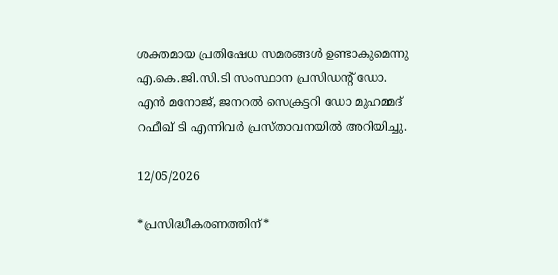ശക്തമായ പ്രതിഷേധ സമരങ്ങൾ ഉണ്ടാകുമെന്നു എ.കെ.ജി.സി.ടി സംസ്ഥാന പ്രസിഡന്റ് ഡോ. എൻ മനോജ്‌, ജനറൽ സെക്രട്ടറി ഡോ മുഹമ്മദ്‌ റഫീഖ് ടി എന്നിവർ പ്രസ്താവനയിൽ അറിയിച്ചു.

12/05/2026

*പ്രസിദ്ധീകരണത്തിന്*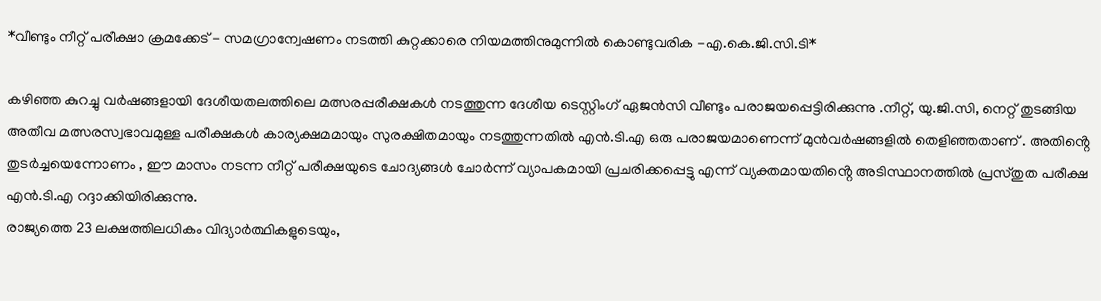*വീണ്ടും നീറ്റ് പരീക്ഷാ ക്രമക്കേട് - സമഗ്രാന്വേഷണം നടത്തി കുറ്റക്കാരെ നിയമത്തിനുമുന്നിൽ കൊണ്ടുവരിക -എ.കെ.ജി.സി.ടി*

കഴിഞ്ഞ കുറച്ചു വർഷങ്ങളായി ദേശീയതലത്തിലെ മത്സരപ്പരീക്ഷകൾ നടത്തുന്ന ദേശീയ ടെസ്റ്റിംഗ് ഏജൻസി വീണ്ടും പരാജയപ്പെട്ടിരിക്കുന്നു .നീറ്റ്, യു.ജി.സി, നെറ്റ് തുടങ്ങിയ അതീവ മത്സരസ്വഭാവമുള്ള പരീക്ഷകൾ കാര്യക്ഷമമായും സുരക്ഷിതമായും നടത്തുന്നതിൽ എൻ.ടി.എ ഒരു പരാജയമാണെന്ന് മുൻവർഷങ്ങളിൽ തെളിഞ്ഞതാണ് . അതിൻ്റെ തുടർച്ചയെന്നോണം , ഈ മാസം നടന്ന നീറ്റ് പരീക്ഷയുടെ ചോദ്യങ്ങൾ ചോർന്ന് വ്യാപകമായി പ്രചരിക്കപ്പെട്ടു എന്ന് വ്യക്തമായതിൻ്റെ അടിസ്ഥാനത്തിൽ പ്രസ്തുത പരീക്ഷ എൻ.ടി.എ റദ്ദാക്കിയിരിക്കുന്നു.
രാജ്യത്തെ 23 ലക്ഷത്തിലധികം വിദ്യാർത്ഥികളുടെയും,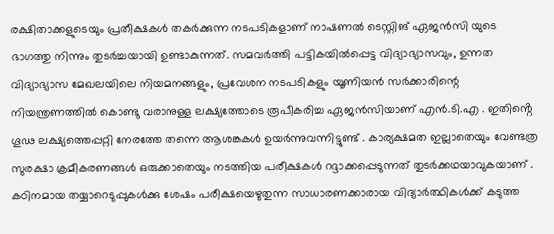രക്ഷിതാക്കളുടെയും പ്രതീക്ഷകൾ തകർക്കുന്ന നടപടികളാണ് നാഷണൽ ടെസ്റ്റിങ് ഏജൻസി യുടെ ഭാഗത്തു നിന്നും തുടർച്ചയായി ഉണ്ടാകുന്നത്. സമവർത്തി പട്ടികയിൽപ്പെട്ട വിദ്യാഭ്യാസവും, ഉന്നത വിദ്യാഭ്യാസ മേഖലയിലെ നിയമനങ്ങളും, പ്രവേശന നടപടികളും യൂണിയൻ സർക്കാരിന്റെ നിയന്ത്രണത്തിൽ കൊണ്ടു വരാനുള്ള ലക്ഷ്യത്തോടെ രൂപീകരിച്ച ഏജൻസിയാണ് എൻ.ടി.എ . ഇതിൻ്റെ ഗൂഢ ലക്ഷ്യത്തെപ്പറ്റി നേരത്തേ തന്നെ ആശങ്കകൾ ഉയർന്നുവന്നിട്ടുണ്ട് . കാര്യക്ഷമത ഇല്ലാതെയും വേണ്ടത്ര സുരക്ഷാ ക്രമീകരണങ്ങൾ ഒരുക്കാതെയും നടത്തിയ പരീക്ഷകൾ റദ്ദാക്കപ്പെടുന്നത് തുടർക്കഥയാവുകയാണ് . കഠിനമായ തയ്യാറെടുപ്പുകൾക്കു ശേഷം പരീക്ഷയെഴുതുന്ന സാധാരണക്കാരായ വിദ്യാർത്ഥികൾക്ക് കടുത്ത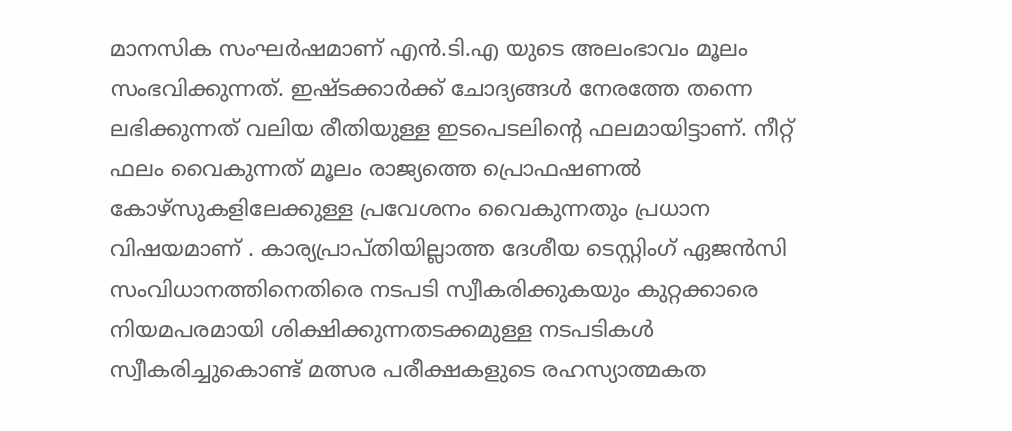മാനസിക സംഘർഷമാണ് എൻ.ടി.എ യുടെ അലംഭാവം മൂലം സംഭവിക്കുന്നത്. ഇഷ്ടക്കാർക്ക് ചോദ്യങ്ങൾ നേരത്തേ തന്നെ ലഭിക്കുന്നത് വലിയ രീതിയുള്ള ഇടപെടലിൻ്റെ ഫലമായിട്ടാണ്. നീറ്റ് ഫലം വൈകുന്നത് മൂലം രാജ്യത്തെ പ്രൊഫഷണൽ കോഴ്സുകളിലേക്കുള്ള പ്രവേശനം വൈകുന്നതും പ്രധാന വിഷയമാണ് . കാര്യപ്രാപ്തിയില്ലാത്ത ദേശീയ ടെസ്റ്റിംഗ് ഏജൻസി സംവിധാനത്തിനെതിരെ നടപടി സ്വീകരിക്കുകയും കുറ്റക്കാരെ നിയമപരമായി ശിക്ഷിക്കുന്നതടക്കമുള്ള നടപടികൾ സ്വീകരിച്ചുകൊണ്ട് മത്സര പരീക്ഷകളുടെ രഹസ്യാത്മകത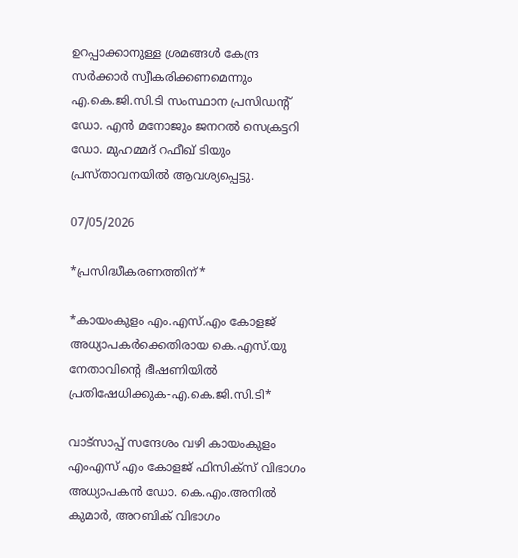ഉറപ്പാക്കാനുള്ള ശ്രമങ്ങൾ കേന്ദ്ര സർക്കാർ സ്വീകരിക്കണമെന്നും എ.കെ.ജി.സി.ടി സംസ്ഥാന പ്രസിഡൻ്റ് ഡോ. എൻ മനോജും ജനറൽ സെക്രട്ടറി ഡോ. മുഹമ്മദ് റഫീഖ് ടിയും പ്രസ്താവനയിൽ ആവശ്യപ്പെട്ടു.

07/05/2026

*പ്രസിദ്ധീകരണത്തിന്*

*കായംകുളം എം.എസ്.എം കോളജ് അധ്യാപകർക്കെതിരായ കെ.എസ്.യു നേതാവിൻ്റെ ഭീഷണിയിൽ പ്രതിഷേധിക്കുക-എ.കെ.ജി.സി.ടി*

വാട്സാപ്പ് സന്ദേശം വഴി കായംകുളം എംഎസ് എം കോളജ് ഫിസിക്സ് വിഭാഗം അധ്യാപകൻ ഡോ. കെ.എം.അനിൽ കുമാർ, അറബിക് വിഭാഗം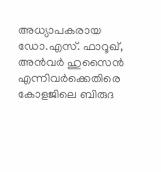അധ്യാപകരായ ഡോ.എസ്. ഫാറൂഖ്, അൻവർ ഹുസൈൻ എന്നിവർക്കെതിരെ കോളജിലെ ബിരുദ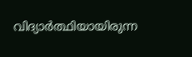വിദ്യാർത്ഥിയായിരുന്ന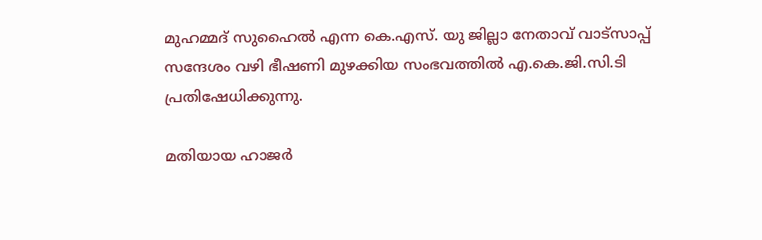മുഹമ്മദ് സുഹൈൽ എന്ന കെ.എസ്‌. യു ജില്ലാ നേതാവ് വാട്സാപ്പ് സന്ദേശം വഴി ഭീഷണി മുഴക്കിയ സംഭവത്തിൽ എ.കെ.ജി.സി.ടി പ്രതിഷേധിക്കുന്നു.

മതിയായ ഹാജർ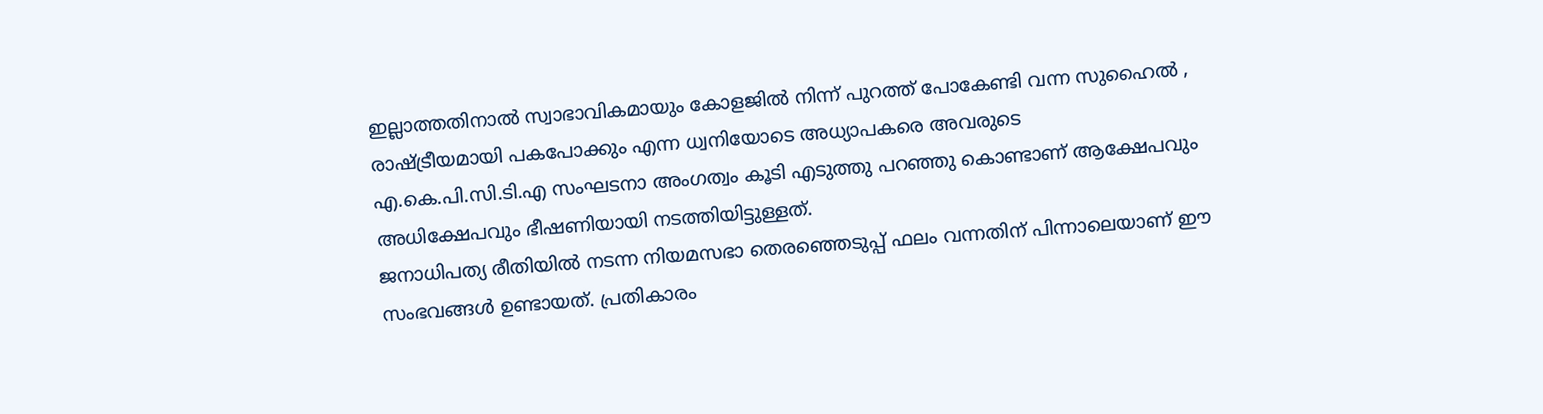ഇല്ലാത്തതിനാൽ സ്വാഭാവികമായും കോളജിൽ നിന്ന് പുറത്ത് പോകേണ്ടി വന്ന സുഹൈൽ , രാഷ്ട്രീയമായി പകപോക്കും എന്ന ധ്വനിയോടെ അധ്യാപകരെ അവരുടെ
എ.കെ.പി.സി.ടി.എ സംഘടനാ അംഗത്വം കൂടി എടുത്തു പറഞ്ഞു കൊണ്ടാണ് ആക്ഷേപവും അധിക്ഷേപവും ഭീഷണിയായി നടത്തിയിട്ടുള്ളത്.
ജനാധിപത്യ രീതിയിൽ നടന്ന നിയമസഭാ തെരഞ്ഞെടുപ്പ് ഫലം വന്നതിന് പിന്നാലെയാണ് ഈ സംഭവങ്ങൾ ഉണ്ടായത്. പ്രതികാരം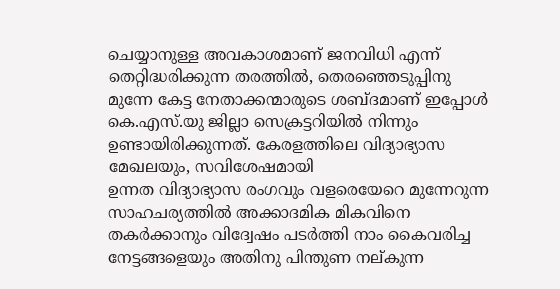ചെയ്യാനുള്ള അവകാശമാണ് ജനവിധി എന്ന് തെറ്റിദ്ധരിക്കുന്ന തരത്തിൽ, തെരഞ്ഞെടുപ്പിനു മുന്നേ കേട്ട നേതാക്കന്മാരുടെ ശബ്ദമാണ് ഇപ്പോൾ കെ.എസ്.യു ജില്ലാ സെക്രട്ടറിയിൽ നിന്നും ഉണ്ടായിരിക്കുന്നത്. കേരളത്തിലെ വിദ്യാഭ്യാസ മേഖലയും, സവിശേഷമായി
ഉന്നത വിദ്യാഭ്യാസ രംഗവും വളരെയേറെ മുന്നേറുന്ന സാഹചര്യത്തിൽ അക്കാദമിക മികവിനെ തകർക്കാനും വിദ്വേഷം പടർത്തി നാം കൈവരിച്ച നേട്ടങ്ങളെയും അതിനു പിന്തുണ നല്കുന്ന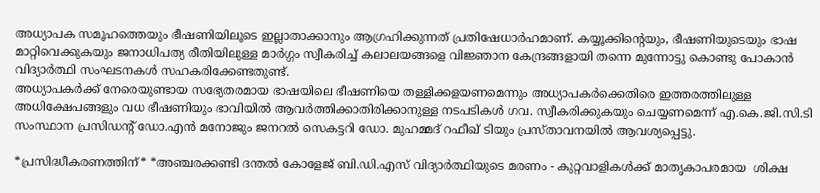അധ്യാപക സമൂഹത്തെയും ഭീഷണിയിലൂടെ ഇല്ലാതാക്കാനും ആഗ്രഹിക്കുന്നത് പ്രതിഷേധാർഹമാണ്. കയ്യൂക്കിൻ്റെയും, ഭീഷണിയുടെയും ഭാഷ മാറ്റിവെക്കുകയും ജനാധിപത്യ രീതിയിലുള്ള മാർഗ്ഗം സ്വീകരിച്ച് കലാലയങ്ങളെ വിജ്ഞാന കേന്ദ്രങ്ങളായി തന്നെ മുന്നോട്ടു കൊണ്ടു പോകാൻ വിദ്യാർത്ഥി സംഘടനകൾ സഹകരിക്കേണ്ടതുണ്ട്.
അധ്യാപകർക്ക് നേരെയുണ്ടായ സഭ്യേതരമായ ഭാഷയിലെ ഭീഷണിയെ തള്ളിക്കളയണമെന്നും അധ്യാപകർക്കെതിരെ ഇത്തരത്തിലുള്ള അധിക്ഷേപങ്ങളും വധ ഭീഷണിയും ഭാവിയിൽ ആവർത്തിക്കാതിരിക്കാനുള്ള നടപടികൾ ഗവ. സ്വീകരിക്കുകയും ചെയ്യണമെന്ന് എ.കെ.ജി.സി.ടി സംസ്ഥാന പ്രസിഡൻ്റ് ഡോ.എൻ മനോജും ജനറൽ സെകട്ടറി ഡോ. മുഹമ്മദ് റഫീഖ് ടിയും പ്രസ്താവനയിൽ ആവശ്യപ്പെട്ടു.

*പ്രസിദ്ധീകരണത്തിന്* *അഞ്ചരക്കണ്ടി ദന്തൽ കോളേജ് ബി.ഡി.എസ് വിദ്യാർത്ഥിയുടെ മരണം - കുറ്റവാളികൾക്ക് മാതൃകാപരമായ  ശിക്ഷ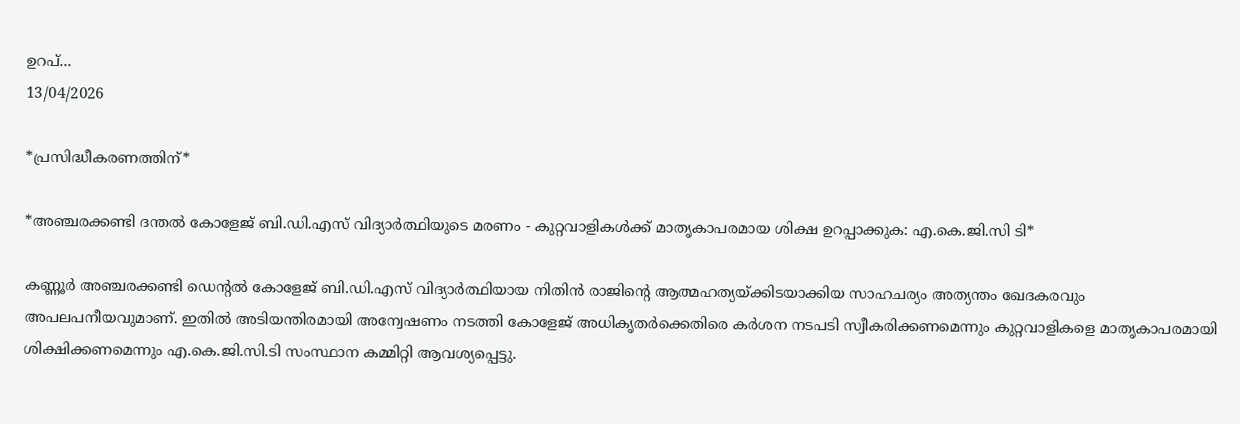ഉറപ്...
13/04/2026

*പ്രസിദ്ധീകരണത്തിന്*

*അഞ്ചരക്കണ്ടി ദന്തൽ കോളേജ് ബി.ഡി.എസ് വിദ്യാർത്ഥിയുടെ മരണം - കുറ്റവാളികൾക്ക് മാതൃകാപരമായ ശിക്ഷ ഉറപ്പാക്കുക: എ.കെ.ജി.സി ടി*

കണ്ണൂർ അഞ്ചരക്കണ്ടി ഡെൻ്റൽ കോളേജ് ബി.ഡി.എസ് വിദ്യാർത്ഥിയായ നിതിൻ രാജിൻ്റെ ആത്മഹത്യയ്ക്കിടയാക്കിയ സാഹചര്യം അത്യന്തം ഖേദകരവും അപലപനീയവുമാണ്. ഇതിൽ അടിയന്തിരമായി അന്വേഷണം നടത്തി കോളേജ് അധികൃതർക്കെതിരെ കർശന നടപടി സ്വീകരിക്കണമെന്നും കുറ്റവാളികളെ മാതൃകാപരമായി ശിക്ഷിക്കണമെന്നും എ.കെ.ജി.സി.ടി സംസ്ഥാന കമ്മിറ്റി ആവശ്യപ്പെട്ടു.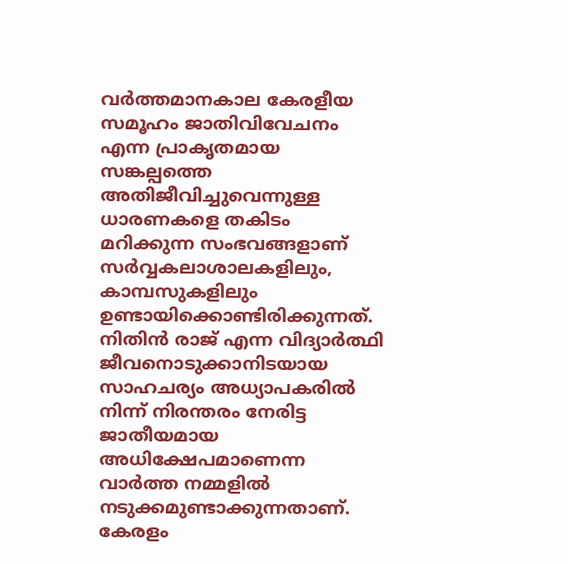വർത്തമാനകാല കേരളീയ സമൂഹം ജാതിവിവേചനം എന്ന പ്രാകൃതമായ സങ്കല്പത്തെ അതിജീവിച്ചുവെന്നുള്ള ധാരണകളെ തകിടം മറിക്കുന്ന സംഭവങ്ങളാണ് സർവ്വകലാശാലകളിലും, കാമ്പസുകളിലും ഉണ്ടായിക്കൊണ്ടിരിക്കുന്നത്. നിതിൻ രാജ് എന്ന വിദ്യാർത്ഥി ജീവനൊടുക്കാനിടയായ സാഹചര്യം അധ്യാപകരിൽ നിന്ന് നിരന്തരം നേരിട്ട ജാതീയമായ അധിക്ഷേപമാണെന്ന വാർത്ത നമ്മളിൽ നടുക്കമുണ്ടാക്കുന്നതാണ്. കേരളം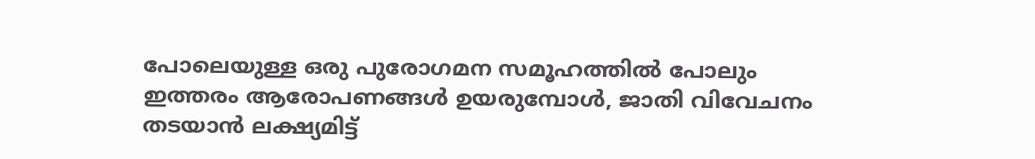പോലെയുള്ള ഒരു പുരോഗമന സമൂഹത്തിൽ പോലും ഇത്തരം ആരോപണങ്ങൾ ഉയരുമ്പോൾ, ജാതി വിവേചനം തടയാൻ ലക്ഷ്യമിട്ട്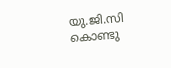യു.ജി.സി കൊണ്ടു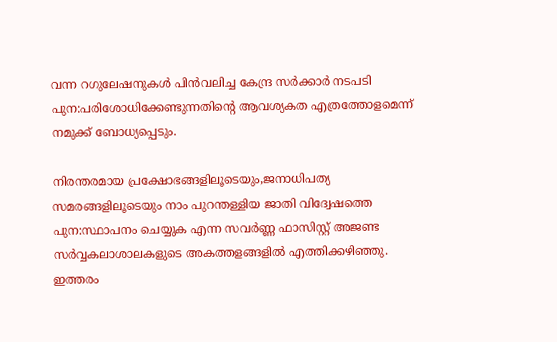വന്ന റഗുലേഷനുകൾ പിൻവലിച്ച കേന്ദ്ര സർക്കാർ നടപടി പുന:പരിശോധിക്കേണ്ടുന്നതിൻ്റെ ആവശ്യകത എത്രത്തോളമെന്ന് നമുക്ക് ബോധ്യപ്പെടും.

നിരന്തരമായ പ്രക്ഷോഭങ്ങളിലൂടെയും,ജനാധിപത്യ സമരങ്ങളിലൂടെയും നാം പുറന്തള്ളിയ ജാതി വിദ്വേഷത്തെ പുന:സ്ഥാപനം ചെയ്യുക എന്ന സവർണ്ണ ഫാസിസ്റ്റ് അജണ്ട സർവ്വകലാശാലകളുടെ അകത്തളങ്ങളിൽ എത്തിക്കഴിഞ്ഞു. ഇത്തരം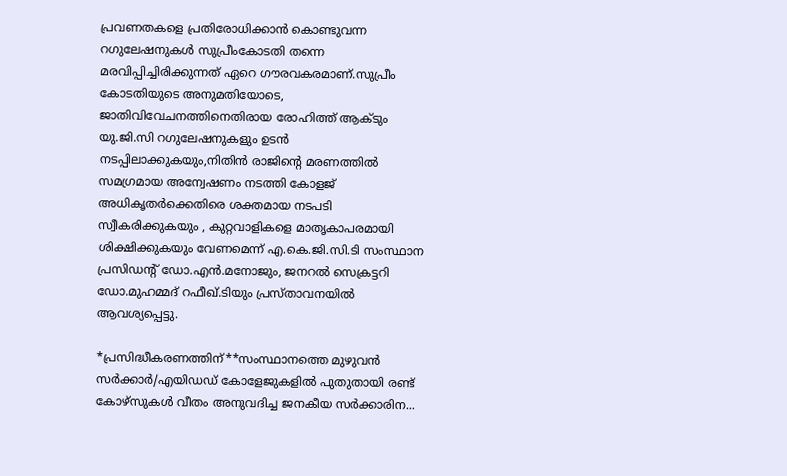പ്രവണതകളെ പ്രതിരോധിക്കാൻ കൊണ്ടുവന്ന റഗുലേഷനുകൾ സുപ്രീംകോടതി തന്നെ മരവിപ്പിച്ചിരിക്കുന്നത് ഏറെ ഗൗരവകരമാണ്.സുപ്രീം കോടതിയുടെ അനുമതിയോടെ, ജാതിവിവേചനത്തിനെതിരായ രോഹിത്ത് ആക്ടും യു.ജി.സി റഗുലേഷനുകളും ഉടൻ നടപ്പിലാക്കുകയും,നിതിൻ രാജിൻ്റെ മരണത്തിൽ സമഗ്രമായ അന്വേഷണം നടത്തി കോളജ് അധികൃതർക്കെതിരെ ശക്തമായ നടപടി സ്വീകരിക്കുകയും , കുറ്റവാളികളെ മാതൃകാപരമായി ശിക്ഷിക്കുകയും വേണമെന്ന് എ.കെ.ജി.സി.ടി സംസ്ഥാന പ്രസിഡൻ്റ് ഡോ.എൻ.മനോജും, ജനറൽ സെക്രട്ടറി ഡോ.മുഹമ്മദ് റഫീഖ്.ടിയും പ്രസ്താവനയിൽ ആവശ്യപ്പെട്ടു.

*പ്രസിദ്ധീകരണത്തിന്**സംസ്ഥാനത്തെ മുഴുവൻ സർക്കാർ/എയിഡഡ് കോളേജുകളിൽ പുതുതായി രണ്ട് കോഴ്സുകൾ വീതം അനുവദിച്ച ജനകീയ സർക്കാരിന...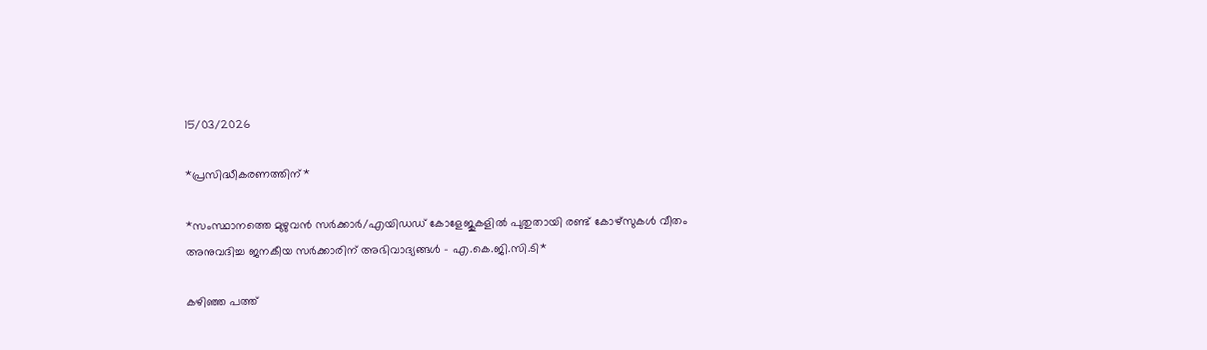15/03/2026

*പ്രസിദ്ധീകരണത്തിന്*

*സംസ്ഥാനത്തെ മുഴുവൻ സർക്കാർ/എയിഡഡ് കോളേജുകളിൽ പുതുതായി രണ്ട് കോഴ്സുകൾ വീതം അനുവദിച്ച ജനകീയ സർക്കാരിന് അഭിവാദ്യങ്ങൾ - എ.കെ.ജി.സി.ടി*

കഴിഞ്ഞ പത്ത്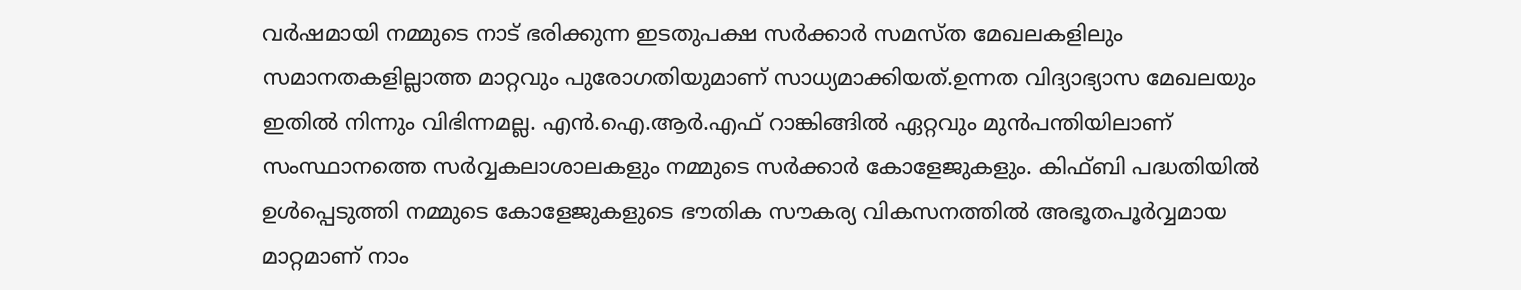വർഷമായി നമ്മുടെ നാട് ഭരിക്കുന്ന ഇടതുപക്ഷ സർക്കാർ സമസ്ത മേഖലകളിലും സമാനതകളില്ലാത്ത മാറ്റവും പുരോഗതിയുമാണ് സാധ്യമാക്കിയത്.ഉന്നത വിദ്യാഭ്യാസ മേഖലയും ഇതിൽ നിന്നും വിഭിന്നമല്ല. എൻ.ഐ.ആർ.എഫ് റാങ്കിങ്ങിൽ ഏറ്റവും മുൻപന്തിയിലാണ് സംസ്ഥാനത്തെ സർവ്വകലാശാലകളും നമ്മുടെ സർക്കാർ കോളേജുകളും. കിഫ്ബി പദ്ധതിയിൽ ഉൾപ്പെടുത്തി നമ്മുടെ കോളേജുകളുടെ ഭൗതിക സൗകര്യ വികസനത്തിൽ അഭൂതപൂർവ്വമായ മാറ്റമാണ് നാം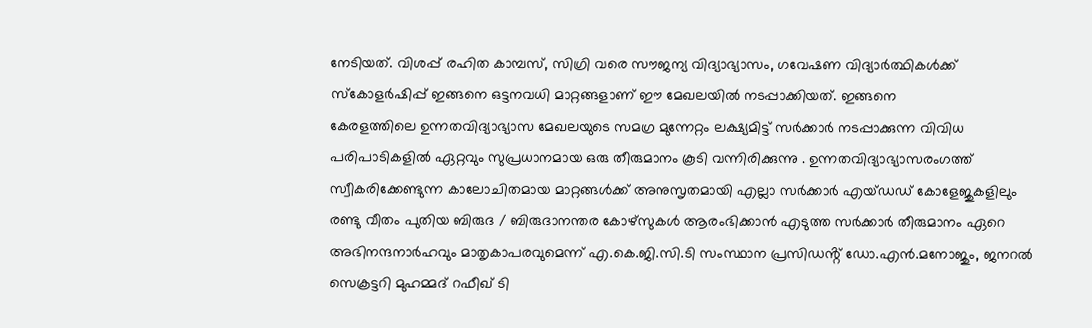നേടിയത്. വിശപ്പ് രഹിത കാമ്പസ്, സിഗ്രി വരെ സൗജന്യ വിദ്യാഭ്യാസം, ഗവേഷണ വിദ്യാർത്ഥികൾക്ക് സ്കോളർഷിപ്പ് ഇങ്ങനെ ഒട്ടനവധി മാറ്റങ്ങളാണ് ഈ മേഖലയിൽ നടപ്പാക്കിയത്. ഇങ്ങനെ
കേരളത്തിലെ ഉന്നതവിദ്യാഭ്യാസ മേഖലയുടെ സമഗ്ര മുന്നേറ്റം ലക്ഷ്യമിട്ട് സർക്കാർ നടപ്പാക്കുന്ന വിവിധ പരിപാടികളിൽ ഏറ്റവും സുപ്രധാനമായ ഒരു തീരുമാനം കൂടി വന്നിരിക്കുന്നു . ഉന്നതവിദ്യാഭ്യാസരംഗത്ത് സ്വീകരിക്കേണ്ടുന്ന കാലോചിതമായ മാറ്റങ്ങൾക്ക് അനുസൃതമായി എല്ലാ സർക്കാർ എയ്ഡഡ് കോളേജുകളിലും രണ്ടു വീതം പുതിയ ബിരുദ / ബിരുദാനന്തര കോഴ്സുകൾ ആരംഭിക്കാൻ എടുത്ത സർക്കാർ തീരുമാനം ഏറെ അഭിനന്ദനാർഹവും മാതൃകാപരവുമെന്ന് എ.കെ.ജി.സി.ടി സംസ്ഥാന പ്രസിഡൻ്റ് ഡോ.എൻ.മനോജും, ജനറൽ സെക്രട്ടറി മുഹമ്മദ് റഫീഖ് ടി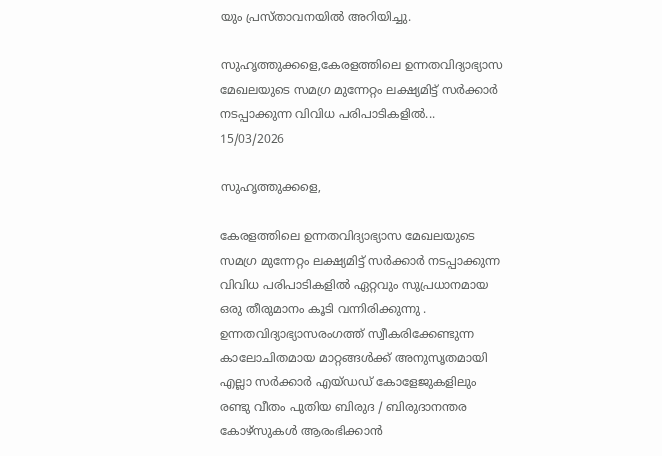യും പ്രസ്താവനയിൽ അറിയിച്ചു.

സുഹൃത്തുക്കളെ,കേരളത്തിലെ ഉന്നതവിദ്യാഭ്യാസ മേഖലയുടെ സമഗ്ര മുന്നേറ്റം ലക്ഷ്യമിട്ട് സർക്കാർ നടപ്പാക്കുന്ന വിവിധ പരിപാടികളിൽ...
15/03/2026

സുഹൃത്തുക്കളെ,

കേരളത്തിലെ ഉന്നതവിദ്യാഭ്യാസ മേഖലയുടെ സമഗ്ര മുന്നേറ്റം ലക്ഷ്യമിട്ട് സർക്കാർ നടപ്പാക്കുന്ന വിവിധ പരിപാടികളിൽ ഏറ്റവും സുപ്രധാനമായ ഒരു തീരുമാനം കൂടി വന്നിരിക്കുന്നു . ഉന്നതവിദ്യാഭ്യാസരംഗത്ത് സ്വീകരിക്കേണ്ടുന്ന കാലോചിതമായ മാറ്റങ്ങൾക്ക് അനുസൃതമായി എല്ലാ സർക്കാർ എയ്ഡഡ് കോളേജുകളിലും രണ്ടു വീതം പുതിയ ബിരുദ / ബിരുദാനന്തര കോഴ്സുകൾ ആരംഭിക്കാൻ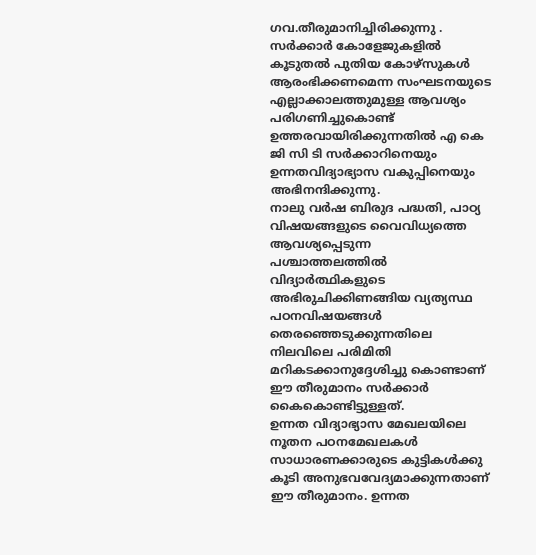ഗവ.തീരുമാനിച്ചിരിക്കുന്നു . സർക്കാർ കോളേജുകളിൽ കൂടുതൽ പുതിയ കോഴ്സുകൾ ആരംഭിക്കണമെന്ന സംഘടനയുടെ എല്ലാക്കാലത്തുമുള്ള ആവശ്യം പരിഗണിച്ചുകൊണ്ട് ഉത്തരവായിരിക്കുന്നതിൽ എ കെ ജി സി ടി സർക്കാറിനെയും ഉന്നതവിദ്യാഭ്യാസ വകുപ്പിനെയും അഭിനന്ദിക്കുന്നു.
നാലു വർഷ ബിരുദ പദ്ധതി, പാഠ്യ വിഷയങ്ങളുടെ വൈവിധ്യത്തെ ആവശ്യപ്പെടുന്ന പശ്ചാത്തലത്തിൽ വിദ്യാർത്ഥികളുടെ അഭിരുചിക്കിണങ്ങിയ വ്യത്യസ്ഥ പഠനവിഷയങ്ങൾ തെരഞ്ഞെടുക്കുന്നതിലെ നിലവിലെ പരിമിതി മറികടക്കാനുദ്ദേശിച്ചു കൊണ്ടാണ് ഈ തീരുമാനം സർക്കാർ കൈകൊണ്ടിട്ടുള്ളത്.
ഉന്നത വിദ്യാഭ്യാസ മേഖലയിലെ നൂതന പഠനമേഖലകൾ സാധാരണക്കാരുടെ കുട്ടികൾക്കു കൂടി അനുഭവവേദ്യമാക്കുന്നതാണ് ഈ തീരുമാനം. ഉന്നത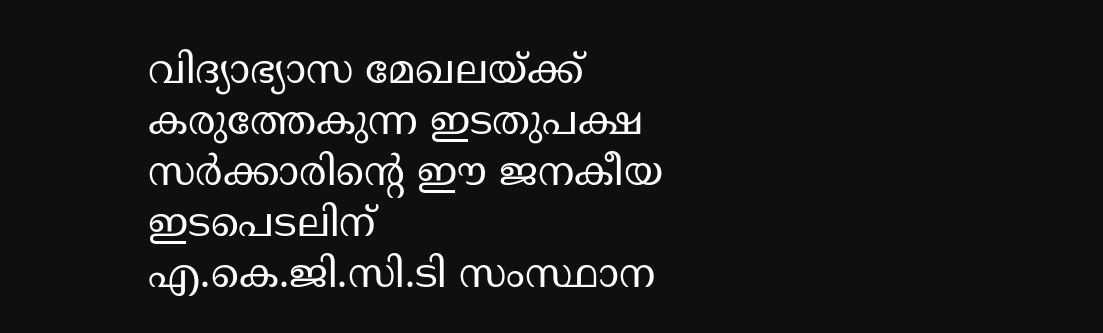വിദ്യാഭ്യാസ മേഖലയ്ക്ക് കരുത്തേകുന്ന ഇടതുപക്ഷ സർക്കാരിൻ്റെ ഈ ജനകീയ ഇടപെടലിന് എ.കെ.ജി.സി.ടി സംസ്ഥാന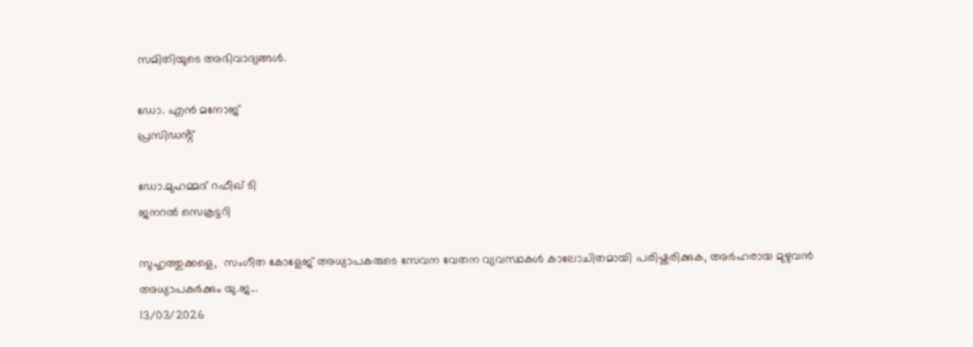സമിതിയുടെ അഭിവാദ്യങ്ങൾ.

ഡോ. എൻ മനോജ്
പ്രസിഡൻ്റ്

ഡോ.മുഹമ്മദ് റഫീഖ് ടി
ജനറൽ സെക്രട്ടറി

സുഹൃത്തുക്കളെ,  സംഗീത കോളേജ് അധ്യാപകരുടെ സേവന വേതന വ്യവസ്ഥകൾ കാലോചിതമായി പരിഷ്കരിക്കുക, അർഹരായ മുഴുവൻ അധ്യാപകർക്കും യു.ജ...
13/03/2026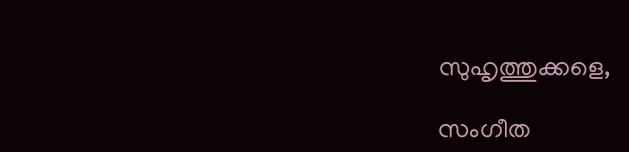സുഹൃത്തുക്കളെ,

സംഗീത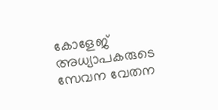കോളേജ് അധ്യാപകരുടെ സേവന വേതന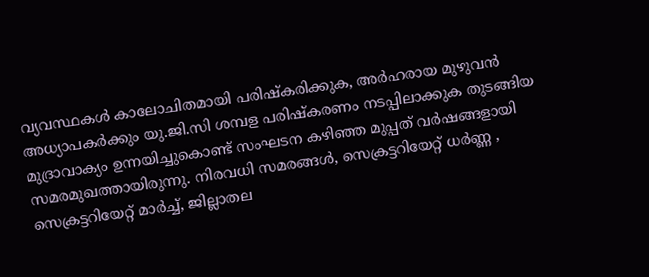വ്യവസ്ഥകൾ കാലോചിതമായി പരിഷ്കരിക്കുക, അർഹരായ മുഴുവൻ അധ്യാപകർക്കും യു.ജി.സി ശമ്പള പരിഷ്കരണം നടപ്പിലാക്കുക തുടങ്ങിയ മുദ്രാവാക്യം ഉന്നയിച്ചുകൊണ്ട് സംഘടന കഴിഞ്ഞ മുപ്പത് വർഷങ്ങളായി സമരമുഖത്തായിരുന്നു. നിരവധി സമരങ്ങൾ, സെക്രട്ടറിയേറ്റ് ധർണ്ണ , സെക്രട്ടറിയേറ്റ് മാർച്ച്, ജില്ലാതല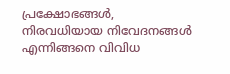പ്രക്ഷോഭങ്ങൾ, നിരവധിയായ നിവേദനങ്ങൾ എന്നിങ്ങനെ വിവിധ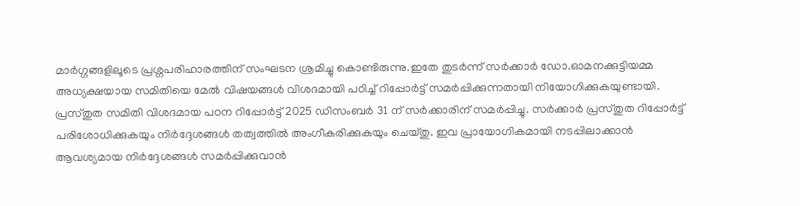മാർഗ്ഗങ്ങളിലൂടെ പ്രശ്നപരിഹാരത്തിന് സംഘടന ശ്രമിച്ചു കൊണ്ടിരുന്നു.ഇതേ തുടർന്ന് സർക്കാർ ഡോ.ഓമനക്കുട്ടിയമ്മ അധ്യക്ഷയായ സമിതിയെ മേൽ വിഷയങ്ങൾ വിശദമായി പഠിച്ച് റിപ്പോർട്ട് സമർപ്പിക്കുന്നതായി നിയോഗിക്കുകയുണ്ടായി. പ്രസ്തുത സമിതി വിശദമായ പഠന റിപ്പോർട്ട് 2025 ഡിസംബർ 31 ന് സർക്കാരിന് സമർപ്പിച്ചു. സർക്കാർ പ്രസ്തുത റിപ്പോർട്ട് പരിശോധിക്കുകയും നിർദ്ദേശങ്ങൾ തത്വത്തിൽ അംഗീകരിക്കുകയും ചെയ്തു. ഇവ പ്രായോഗികമായി നടപ്പിലാക്കാൻ ആവശ്യമായ നിർദ്ദേശങ്ങൾ സമർപ്പിക്കുവാൻ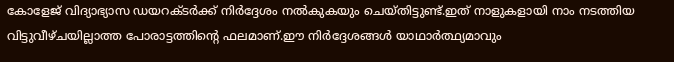കോളേജ് വിദ്യാഭ്യാസ ഡയറക്ടർക്ക് നിർദ്ദേശം നൽകുകയും ചെയ്തിട്ടുണ്ട്.ഇത് നാളുകളായി നാം നടത്തിയ വിട്ടുവീഴ്ചയില്ലാത്ത പോരാട്ടത്തിൻ്റെ ഫലമാണ്.ഈ നിർദ്ദേശങ്ങൾ യാഥാർത്ഥ്യമാവും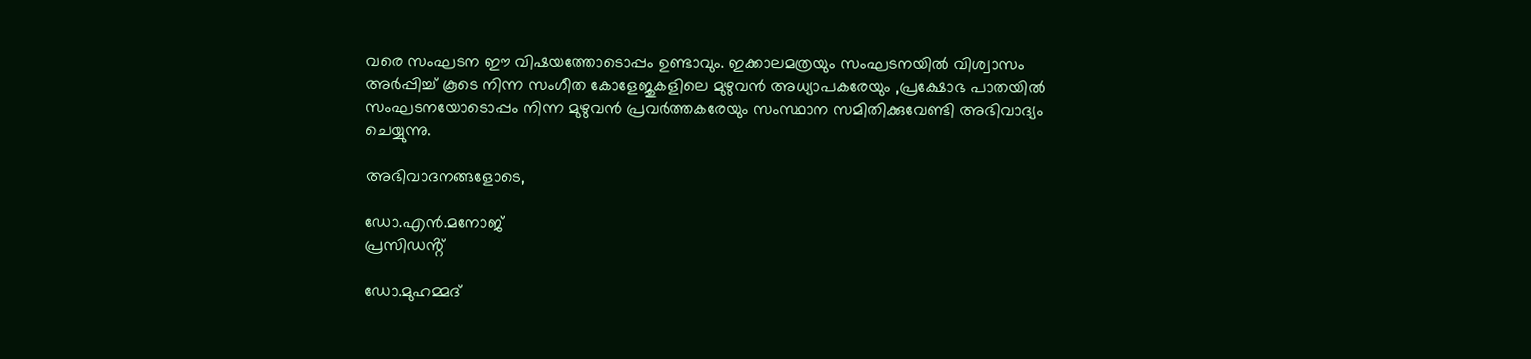വരെ സംഘടന ഈ വിഷയത്തോടൊപ്പം ഉണ്ടാവും. ഇക്കാലമത്രയും സംഘടനയിൽ വിശ്വാസം അർപ്പിച്ച് കൂടെ നിന്ന സംഗീത കോളേജുകളിലെ മുഴുവൻ അധ്യാപകരേയും ,പ്രക്ഷോഭ പാതയിൽ സംഘടനയോടൊപ്പം നിന്ന മുഴുവൻ പ്രവർത്തകരേയും സംസ്ഥാന സമിതിക്കുവേണ്ടി അഭിവാദ്യം ചെയ്യുന്നു.

അഭിവാദനങ്ങളോടെ,

ഡോ.എൻ.മനോജ്
പ്രസിഡൻ്റ്

ഡോ.മുഹമ്മദ്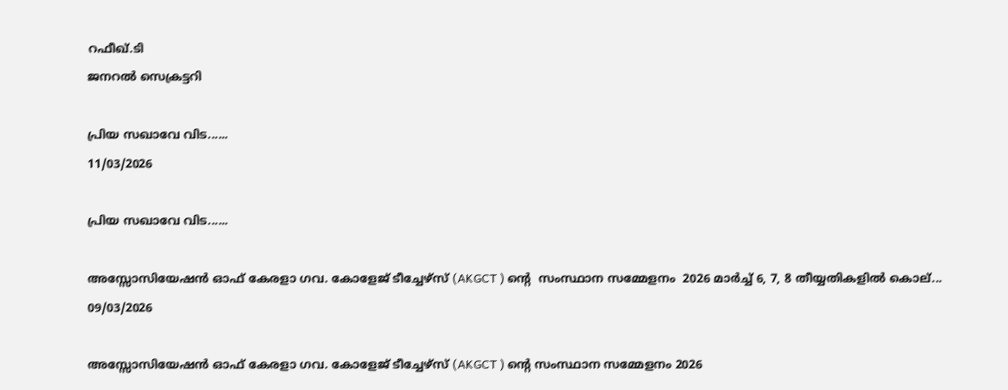റഫീഖ്.ടി
ജനറൽ സെക്രട്ടറി

പ്രിയ സഖാവേ വിട......
11/03/2026

പ്രിയ സഖാവേ വിട......

അസ്സോസിയേഷൻ ഓഫ് കേരളാ ഗവ. കോളേജ് ടീച്ചേഴ്സ് (AKGCT ) ൻ്റെ  സംസ്ഥാന സമ്മേളനം  2026 മാർച്ച് 6, 7, 8 തീയ്യതികളിൽ കൊല്...
09/03/2026

അസ്സോസിയേഷൻ ഓഫ് കേരളാ ഗവ. കോളേജ് ടീച്ചേഴ്സ് (AKGCT ) ൻ്റെ സംസ്ഥാന സമ്മേളനം 2026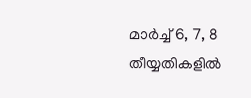മാർച്ച് 6, 7, 8 തീയ്യതികളിൽ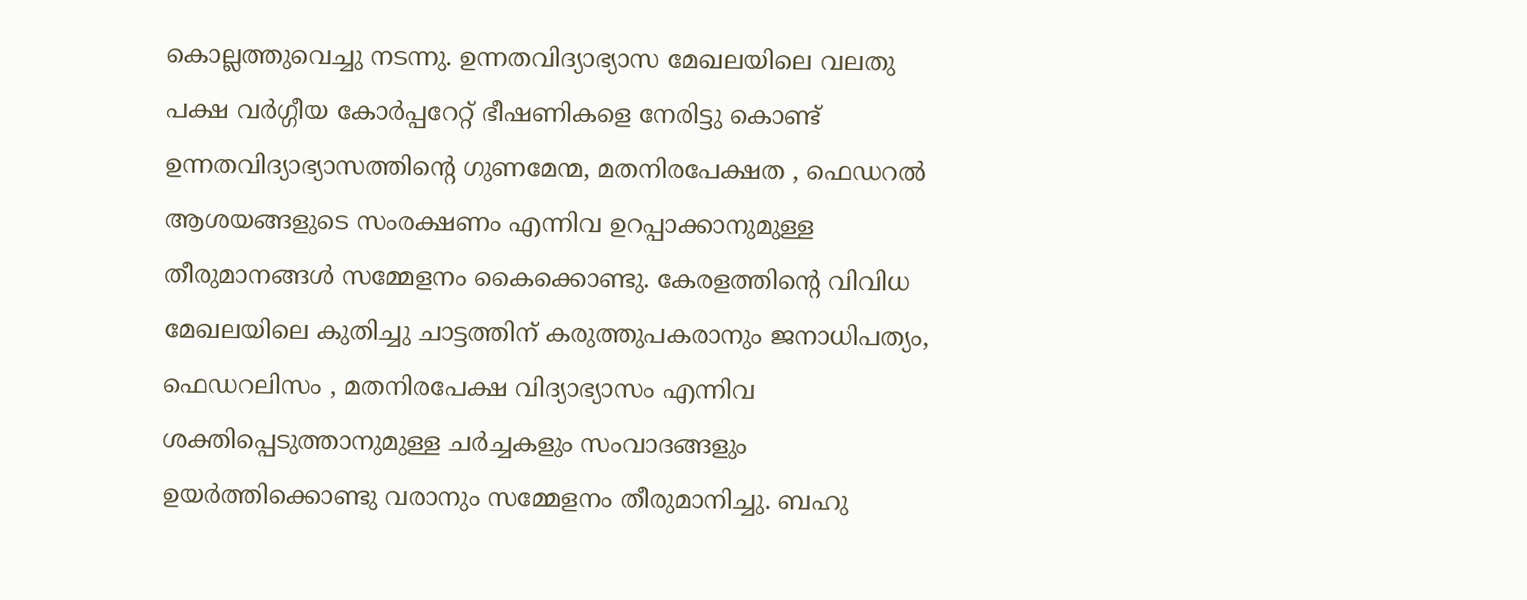കൊല്ലത്തുവെച്ചു നടന്നു. ഉന്നതവിദ്യാഭ്യാസ മേഖലയിലെ വലതു പക്ഷ വർഗ്ഗീയ കോർപ്പറേറ്റ് ഭീഷണികളെ നേരിട്ടു കൊണ്ട് ഉന്നതവിദ്യാഭ്യാസത്തിൻ്റെ ഗുണമേന്മ, മതനിരപേക്ഷത , ഫെഡറൽ ആശയങ്ങളുടെ സംരക്ഷണം എന്നിവ ഉറപ്പാക്കാനുമുള്ള തീരുമാനങ്ങൾ സമ്മേളനം കൈക്കൊണ്ടു. കേരളത്തിൻ്റെ വിവിധ മേഖലയിലെ കുതിച്ചു ചാട്ടത്തിന് കരുത്തുപകരാനും ജനാധിപത്യം, ഫെഡറലിസം , മതനിരപേക്ഷ വിദ്യാഭ്യാസം എന്നിവ ശക്തിപ്പെടുത്താനുമുള്ള ചർച്ചകളും സംവാദങ്ങളും ഉയർത്തിക്കൊണ്ടു വരാനും സമ്മേളനം തീരുമാനിച്ചു. ബഹു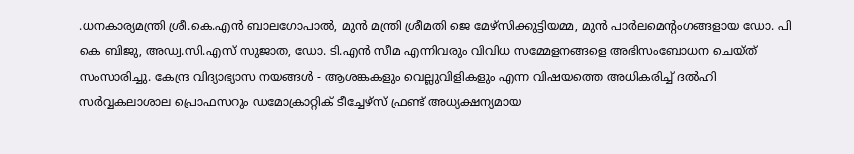.ധനകാര്യമന്ത്രി ശ്രീ.കെ.എൻ ബാലഗോപാൽ, മുൻ മന്ത്രി ശ്രീമതി ജെ മേഴ്സിക്കുട്ടിയമ്മ, മുൻ പാർലമെൻ്റംഗങ്ങളായ ഡോ. പി കെ ബിജു, അഡ്വ.സി.എസ് സുജാത, ഡോ. ടി.എൻ സീമ എന്നിവരും വിവിധ സമ്മേളനങ്ങളെ അഭിസംബോധന ചെയ്ത് സംസാരിച്ചു. കേന്ദ്ര വിദ്യാഭ്യാസ നയങ്ങൾ - ആശങ്കകളും വെല്ലുവിളികളും എന്ന വിഷയത്തെ അധികരിച്ച് ദൽഹി സർവ്വകലാശാല പ്രൊഫസറും ഡമോക്രാറ്റിക് ടീച്ചേഴ്സ് ഫ്രണ്ട് അധ്യക്ഷന്യമായ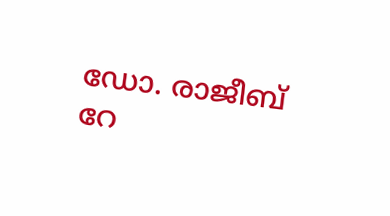ഡോ. രാജീബ് റേ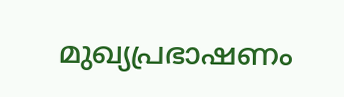മുഖ്യപ്രഭാഷണം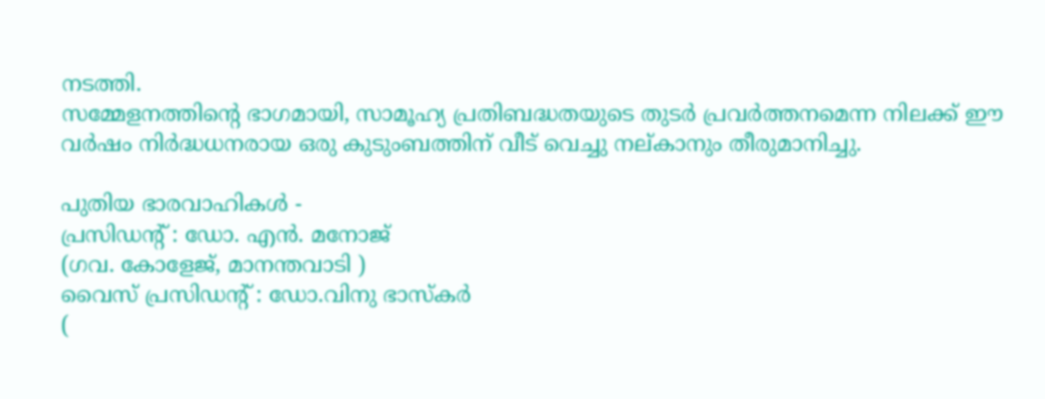നടത്തി.
സമ്മേളനത്തിൻ്റെ ഭാഗമായി, സാമൂഹ്യ പ്രതിബദ്ധതയുടെ തുടർ പ്രവർത്തനമെന്ന നിലക്ക് ഈ വർഷം നിർദ്ധധനരായ ഒരു കുടുംബത്തിന് വീട് വെച്ചു നല്കാനും തീരുമാനിച്ചു.

പുതിയ ഭാരവാഹികൾ -
പ്രസിഡൻ്റ് : ഡോ. എൻ. മനോജ്
(ഗവ. കോളേജ്, മാനന്തവാടി )
വൈസ് പ്രസിഡൻ്റ് : ഡോ.വിനു ഭാസ്കർ
(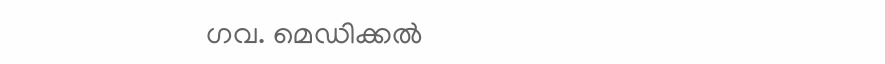ഗവ. മെഡിക്കൽ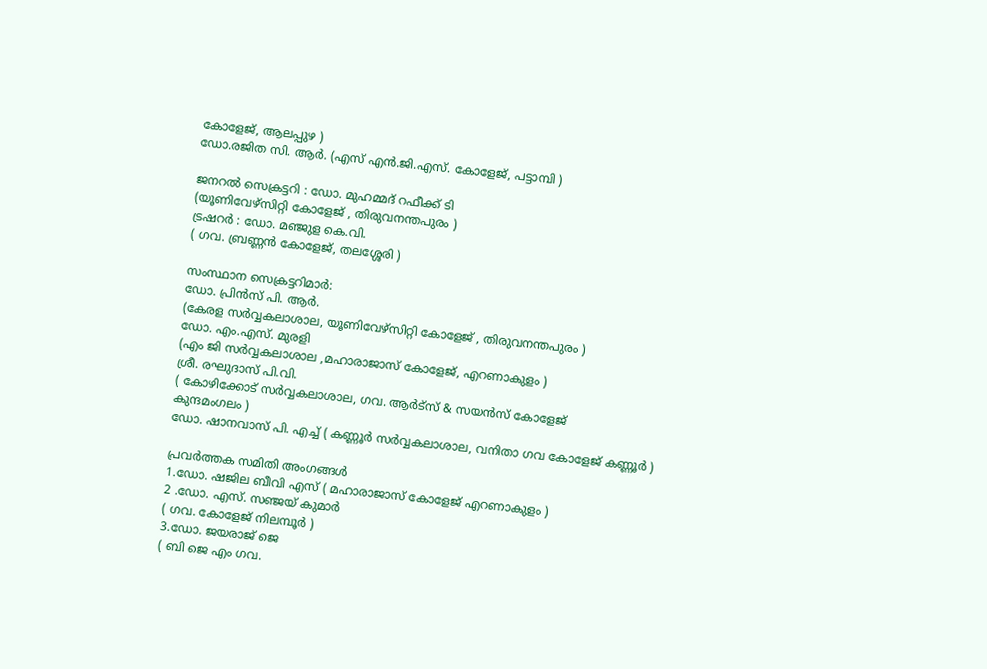കോളേജ്, ആലപ്പുഴ )
ഡോ.രജിത സി. ആർ. (എസ് എൻ.ജി.എസ്. കോളേജ്, പട്ടാമ്പി )

ജനറൽ സെക്രട്ടറി : ഡോ. മുഹമ്മദ് റഫീക്ക് ടി
(യൂണിവേഴ്സിറ്റി കോളേജ് , തിരുവനന്തപുരം )
ട്രഷറർ : ഡോ. മഞ്ജുള കെ.വി.
( ഗവ. ബ്രണ്ണൻ കോളേജ്, തലശ്ശേരി )

സംസ്ഥാന സെക്രട്ടറിമാർ:
ഡോ. പ്രിൻസ് പി. ആർ.
(കേരള സർവ്വകലാശാല, യൂണിവേഴ്സിറ്റി കോളേജ് , തിരുവനന്തപുരം )
ഡോ. എം.എസ്. മുരളി
(എം ജി സർവ്വകലാശാല ,മഹാരാജാസ് കോളേജ്, എറണാകുളം )
ശ്രീ. രഘുദാസ് പി.വി.
( കോഴിക്കോട് സർവ്വകലാശാല, ഗവ. ആർട്സ് & സയൻസ് കോളേജ്
കുന്ദമംഗലം )
ഡോ. ഷാനവാസ് പി. എച്ച് ( കണ്ണൂർ സർവ്വകലാശാല, വനിതാ ഗവ കോളേജ് കണ്ണൂർ )

പ്രവർത്തക സമിതി അംഗങ്ങൾ
1.ഡോ. ഷജില ബീവി എസ് ( മഹാരാജാസ് കോളേജ് എറണാകുളം )
2 .ഡോ. എസ്. സഞ്ജയ് കുമാർ
( ഗവ. കോളേജ് നിലമ്പൂർ )
3.ഡോ. ജയരാജ് ജെ
( ബി ജെ എം ഗവ.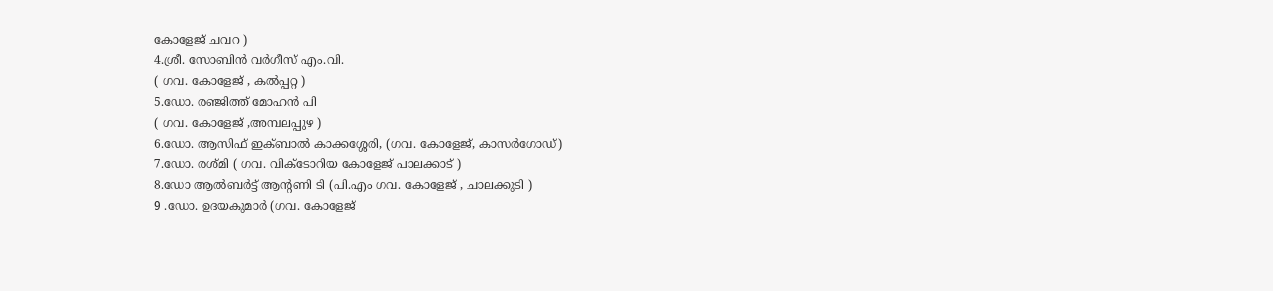കോളേജ് ചവറ )
4.ശ്രീ. സോബിൻ വർഗീസ് എം.വി.
( ഗവ. കോളേജ് , കൽപ്പറ്റ )
5.ഡോ. രഞ്ജിത്ത് മോഹൻ പി
( ഗവ. കോളേജ് ,അമ്പലപ്പുഴ )
6.ഡോ. ആസിഫ് ഇക്ബാൽ കാക്കശ്ശേരി, (ഗവ. കോളേജ്, കാസർഗോഡ്)
7.ഡോ. രശ്മി ( ഗവ. വിക്ടോറിയ കോളേജ് പാലക്കാട് )
8.ഡോ ആൽബർട്ട് ആൻ്റണി ടി (പി.എം ഗവ. കോളേജ് , ചാലക്കുടി )
9 .ഡോ. ഉദയകുമാർ (ഗവ. കോളേജ്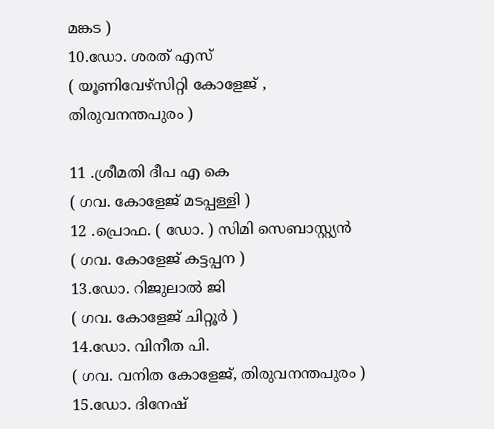മങ്കട )
10.ഡോ. ശരത് എസ്
( യൂണിവേഴ്സിറ്റി കോളേജ് , തിരുവനന്തപുരം )

11 .ശ്രീമതി ദീപ എ കെ
( ഗവ. കോളേജ് മടപ്പള്ളി )
12 .പ്രൊഫ. ( ഡോ. ) സിമി സെബാസ്റ്റ്യൻ
( ഗവ. കോളേജ് കട്ടപ്പന )
13.ഡോ. റിജുലാൽ ജി
( ഗവ. കോളേജ് ചിറ്റൂർ )
14.ഡോ. വിനീത പി.
( ഗവ. വനിത കോളേജ്, തിരുവനന്തപുരം )
15.ഡോ. ദിനേഷ്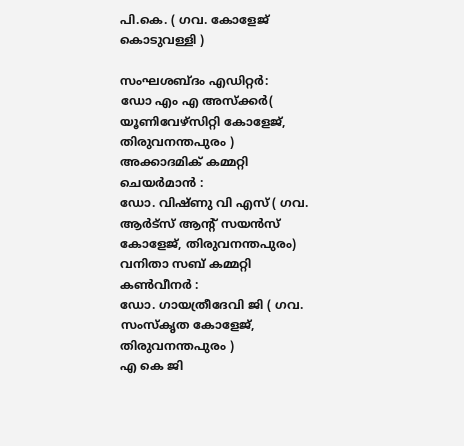പി.കെ. ( ഗവ. കോളേജ് കൊടുവള്ളി )

സംഘശബ്ദം എഡിറ്റർ:
ഡോ എം എ അസ്ക്കർ( യൂണിവേഴ്സിറ്റി കോളേജ്, തിരുവനന്തപുരം )
അക്കാദമിക് കമ്മറ്റി ചെയർമാൻ :
ഡോ. വിഷ്ണു വി എസ് ( ഗവ. ആർട്സ് ആൻ്റ് സയൻസ് കോളേജ്, തിരുവനന്തപുരം)
വനിതാ സബ് കമ്മറ്റി കൺവീനർ :
ഡോ. ഗായത്രീദേവി ജി ( ഗവ. സംസ്കൃത കോളേജ്, തിരുവനന്തപുരം )
എ കെ ജി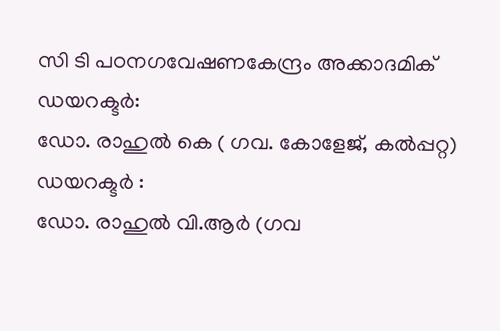സി ടി പഠനഗവേഷണകേന്ദ്രം അക്കാദമിക് ഡയറക്ടർ:
ഡോ. രാഹുൽ കെ ( ഗവ. കോളേജ്, കൽപ്പറ്റ)
ഡയറക്ടർ :
ഡോ. രാഹുൽ വി.ആർ (ഗവ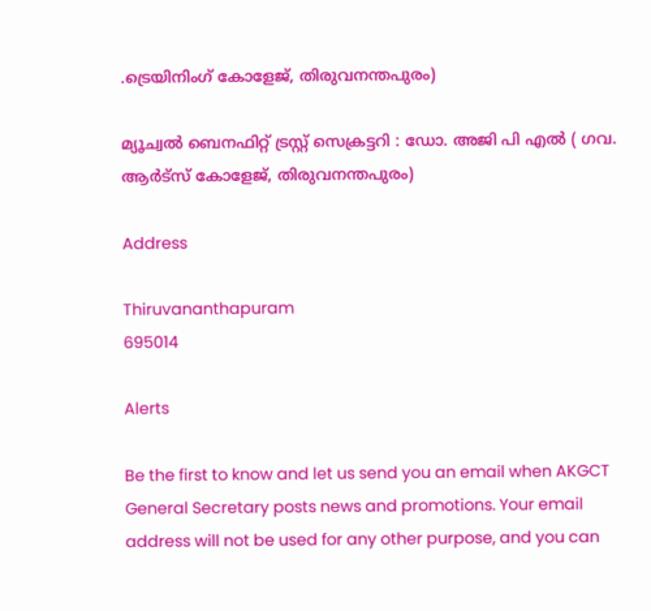.ട്രെയിനിംഗ് കോളേജ്, തിരുവനന്തപുരം)

മ്യൂച്വൽ ബെനഫിറ്റ് ട്രസ്റ്റ് സെക്രട്ടറി : ഡോ. അജി പി എൽ ( ഗവ. ആർട്സ് കോളേജ്, തിരുവനന്തപുരം)

Address

Thiruvananthapuram
695014

Alerts

Be the first to know and let us send you an email when AKGCT General Secretary posts news and promotions. Your email address will not be used for any other purpose, and you can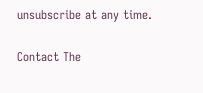unsubscribe at any time.

Contact The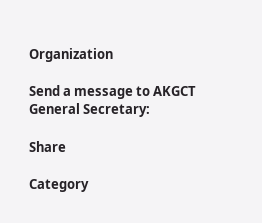Organization

Send a message to AKGCT General Secretary:

Share

Category